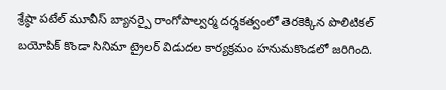శ్రేష్ఠా పటేల్ మూవీస్ బ్యానర్పై రాంగోపాల్వర్మ దర్శకత్వంలో తెరకెక్కిన పొలిటికల్ బయోపిక్ కొండా సినిమా ట్రైలర్ విడుదల కార్యక్రమం హనుమకొండలో జరిగింది.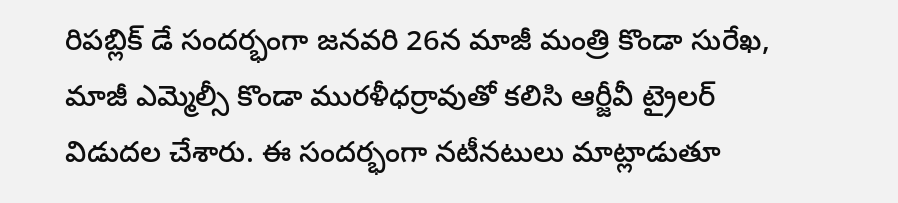రిపబ్లిక్ డే సందర్భంగా జనవరి 26న మాజీ మంత్రి కొండా సురేఖ, మాజీ ఎమ్మెల్సీ కొండా మురళీధర్రావుతో కలిసి ఆర్జీవీ ట్రైలర్ విడుదల చేశారు. ఈ సందర్భంగా నటీనటులు మాట్లాడుతూ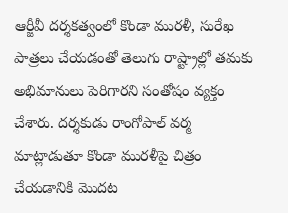ఆర్జీవీ దర్శకత్వంలో కొండా మురళీ, సురేఖ పాత్రలు చేయడంతో తెలుగు రాష్ట్రాల్లో తమకు అభిమానులు పెరిగారని సంతోషం వ్యక్తం చేశారు. దర్శకుడు రాంగోపాల్ వర్మ మాట్లాడుతూ కొండా మురళీపై చిత్రం చేయడానికి మొదట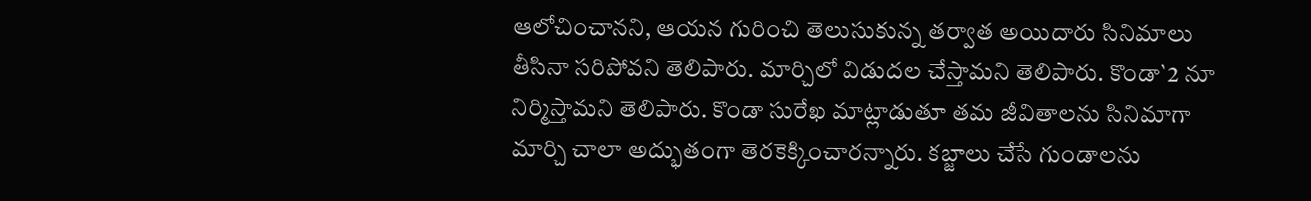ఆలోచించానని, ఆయన గురించి తెలుసుకున్న తర్వాత అయిదారు సినిమాలు తీసినా సరిపోవని తెలిపారు. మార్చిలో విడుదల చేస్తామని తెలిపారు. కొండా`2 నూ నిర్మిస్తామని తెలిపారు. కొండా సురేఖ మాట్లాడుతూ తమ జీవితాలను సినిమాగా మార్చి చాలా అద్భుతంగా తెరకెక్కించారన్నారు. కబ్జాలు చేసే గుండాలను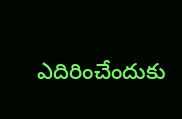ఎదిరించేందుకు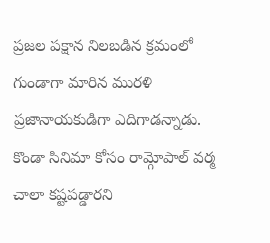ప్రజల పక్షాన నిలబడిన క్రమంలో గుండాగా మారిన మురళి ప్రజానాయకుడిగా ఎదిగాడన్నాడు. కొండా సినిమా కోసం రామ్గోపాల్ వర్మ చాలా కష్టపడ్డారని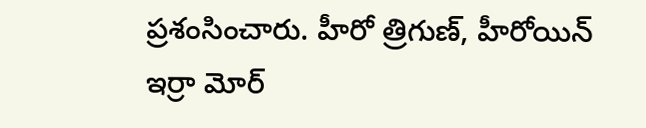ప్రశంసించారు. హీరో త్రిగుణ్, హీరోయిన్ ఇర్రా మోర్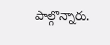పాల్గొన్నారు.